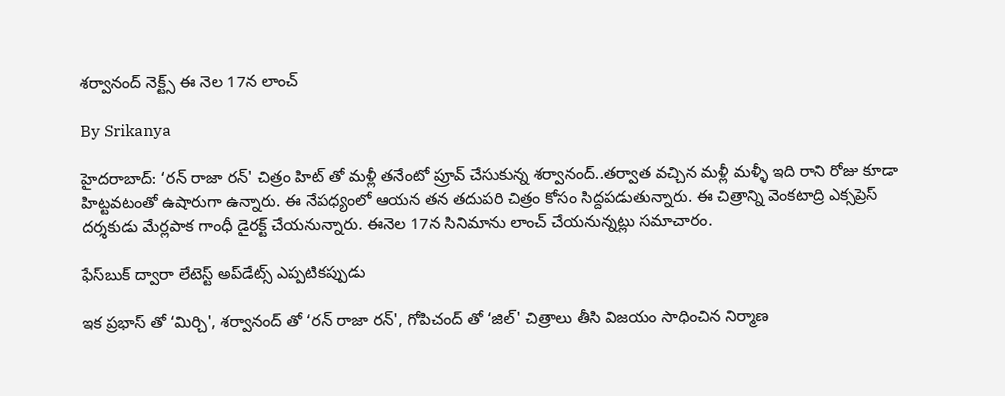శర్వానంద్ నెక్ట్స్ ఈ నెల 17న లాంచ్

By Srikanya

హైదరాబాద్: ‘రన్ రాజా రన్' చిత్రం హిట్ తో మళ్లీ తనేంటో ప్రూవ్ చేసుకున్న శర్వానంద్..తర్వాత వచ్చిన మళ్లీ మళ్ళీ ఇది రాని రోజు కూడా హిట్టవటంతో ఉషారుగా ఉన్నారు. ఈ నేపధ్యంలో ఆయన తన తదుపరి చిత్రం కోసం సిద్దపడుతున్నారు. ఈ చిత్రాన్ని వెంకటాద్రి ఎక్సప్రెస్ దర్శకుడు మేర్లపాక గాంధీ డైరక్ట్ చేయనున్నారు. ఈనెల 17న సినిమాను లాంచ్ చేయనున్నట్లు సమాచారం.

ఫేస్‌బుక్ ద్వారా లేటెస్ట్ అప్‌డేట్స్ ఎప్పటికప్పుడు

ఇక ప్రభాస్ తో ‘మిర్చి', శర్వానంద్ తో ‘రన్ రాజా రన్', గోపిచంద్ తో ‘జిల్' చిత్రాలు తీసి విజయం సాధించిన నిర్మాణ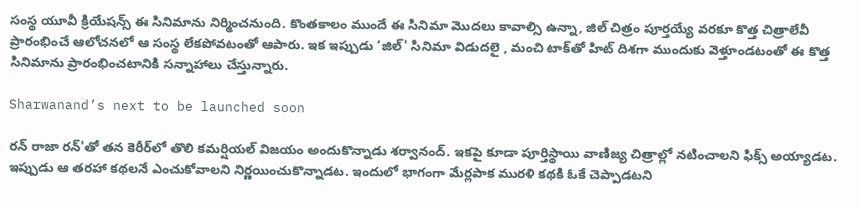సంస్థ యూవీ క్రియేషన్స్ ఈ సినిమాను నిర్మించనుంది. కొంతకాలం ముందే ఈ సినిమా మొదలు కావాల్సి ఉన్నా, జిల్ చిత్రం పూర్తయ్యే వరకూ కొత్త చిత్రాలేవీ ప్రారంభించే ఆలోచనలో ఆ సంస్థ లేకపోవటంతో ఆపారు. ఇక ఇప్పుడు ‘జిల్' సినిమా విడుదలై , మంచి టాక్‌తో హిట్ దిశగా ముందుకు వెళ్తూండటంతో ఈ కొత్త సినిమాను ప్రారంభించటానికి సన్నాహాలు చేస్తున్నారు.

Sharwanand’s next to be launched soon

రన్‌ రాజా రన్‌'తో తన కెరీర్‌లో తొలి కమర్షియల్‌ విజయం అందుకొన్నాడు శర్వానంద్‌. ఇకపై కూడా పూర్తిస్థాయి వాణిజ్య చిత్రాల్లో నటించాలని ఫిక్స్‌ అయ్యాడట. ఇప్పుడు ఆ తరహా కథలనే ఎంచుకోవాలని నిర్ణయించుకొన్నాడట. ఇందులో భాగంగా మేర్లపాక మురళి కథకి ఓకే చెప్పాడటని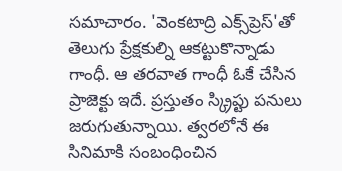సమాచారం. 'వెంకటాద్రి ఎక్స్‌ప్రెస్‌'తో తెలుగు ప్రేక్షకుల్ని ఆకట్టుకొన్నాడు గాంధీ. ఆ తరవాత గాంధీ ఓకే చేసిన ప్రాజెక్టు ఇదే. ప్రస్తుతం స్క్రిప్టు పనులు జరుగుతున్నాయి. త్వరలోనే ఈ సినిమాకి సంబంధించిన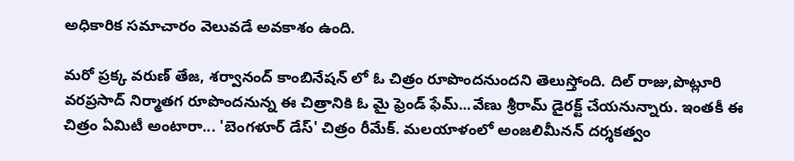అధికారిక సమాచారం వెలువడే అవకాశం ఉంది.

మరో ప్రక్క వరుణ్ తేజ, శర్వానంద్ కాంబినేషన్ లో ఓ చిత్రం రూపొందనుందని తెలుస్తోంది. దిల్ రాజు,పొట్లూరి వరప్రసాద్ నిర్మాతగ రూపొందనున్న ఈ చిత్రానికి ఓ మై ఫ్రెండ్ ఫేమ్...వేణు శ్రీరామ్ డైరక్ట్ చేయనున్నారు. ఇంతకీ ఈ చిత్రం ఏమిటీ అంటారా... 'బెంగళూర్‌ డేస్‌' చిత్రం రీమేక్. మలయాళంలో అంజలిమీనన్ దర్శకత్వం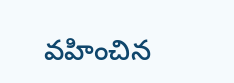వహించిన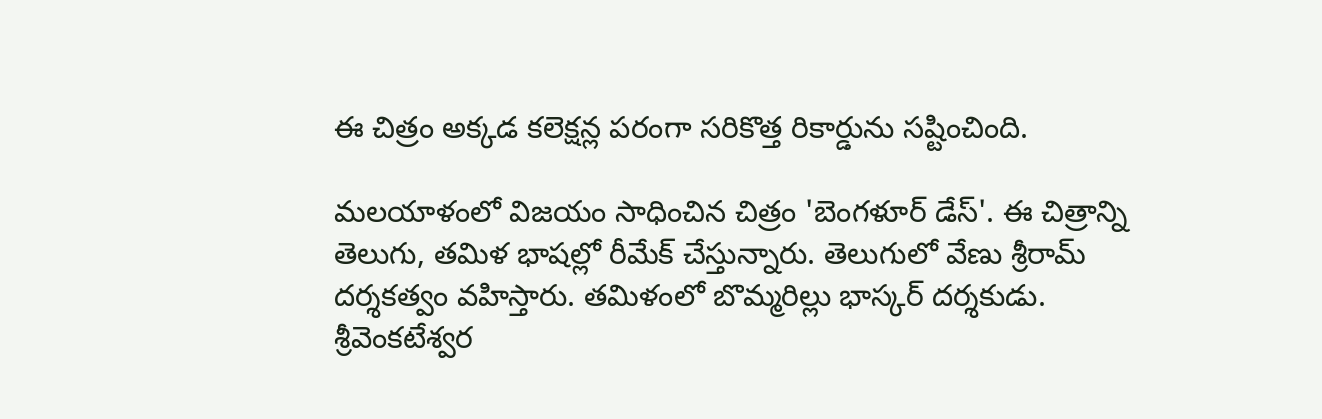ఈ చిత్రం అక్కడ కలెక్షన్ల పరంగా సరికొత్త రికార్డును సష్టించింది.

మలయాళంలో విజయం సాధించిన చిత్రం 'బెంగళూర్‌ డేస్‌'. ఈ చిత్రాన్ని తెలుగు, తమిళ భాషల్లో రీమేక్‌ చేస్తున్నారు. తెలుగులో వేణు శ్రీరామ్‌ దర్శకత్వం వహిస్తారు. తమిళంలో బొమ్మరిల్లు భాస్కర్‌ దర్శకుడు. శ్రీవెంకటేశ్వర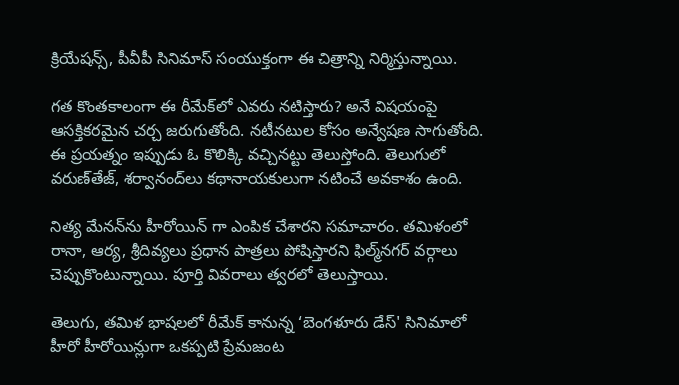క్రియేషన్స్‌, పీవీపీ సినిమాస్‌ సంయుక్తంగా ఈ చిత్రాన్ని నిర్మిస్తున్నాయి.

గత కొంతకాలంగా ఈ రీమేక్‌లో ఎవరు నటిస్తారు? అనే విషయంపై ఆసక్తికరమైన చర్చ జరుగుతోంది. నటీనటుల కోసం అన్వేషణ సాగుతోంది. ఈ ప్రయత్నం ఇప్పుడు ఓ కొలిక్కి వచ్చినట్టు తెలుస్తోంది. తెలుగులో వరుణ్‌తేజ్‌, శర్వానంద్‌లు కథానాయకులుగా నటించే అవకాశం ఉంది.

నిత్య మేనన్‌ను హీరోయిన్ గా ఎంపిక చేశారని సమాచారం. తమిళంలో రానా, ఆర్య, శ్రీదివ్యలు ప్రధాన పాత్రలు పోషిస్తారని ఫిల్మ్‌నగర్‌ వర్గాలు చెప్పుకొంటున్నాయి. పూర్తి వివరాలు త్వరలో తెలుస్తాయి.

తెలుగు, తమిళ భాషలలో రీమేక్ కానున్న ‘బెంగళూరు డేస్' సినిమాలో హీరో హీరోయిన్లుగా ఒకప్పటి ప్రేమజంట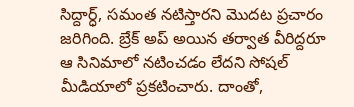సిద్దార్ధ్, సమంత నటిస్తారని మొదట ప్రచారం జరిగింది. బ్రేక్ అప్ అయిన తర్వాత వీరిద్దరూ ఆ సినిమాలో నటించడం లేదని సోషల్ మీడియాలో ప్రకటించారు. దాంతో,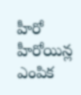హీరో హీరోయిన్ల ఎంపిక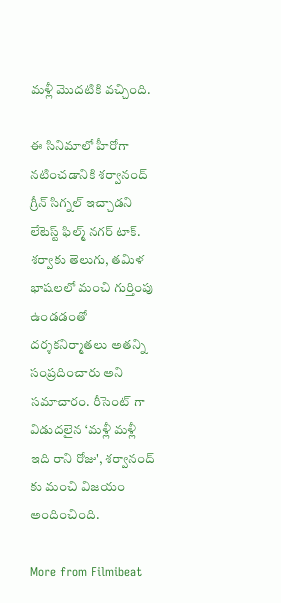మళ్లీ మొదటికి వచ్చింది.

ఈ సినిమాలో హీరోగా నటించడానికి శర్వానంద్ గ్రీన్ సిగ్నల్ ఇచ్చాడని లేటెస్ట్ ఫిల్మ్ నగర్ టాక్. శర్వాకు తెలుగు, తమిళ భాషలలో మంచి గుర్తింపు ఉండడంతో దర్శకనిర్మాతలు అతన్ని సంప్రదించారు అని సమాచారం. రీసెంట్ గా విడుదలైన ‘మళ్లీ మళ్లీ ఇది రాని రోజు', శర్వానంద్ కు మంచి విజయం అందించింది.

More from Filmibeat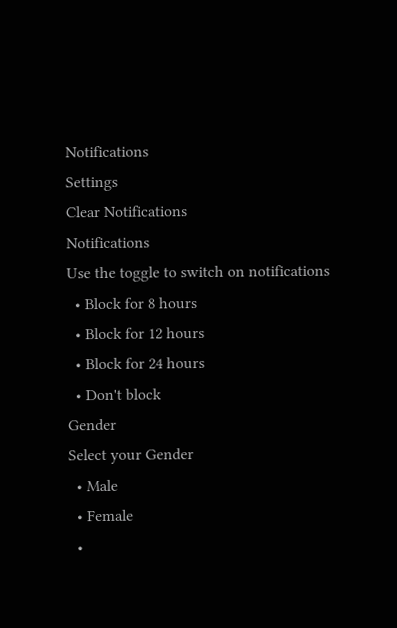Notifications
Settings
Clear Notifications
Notifications
Use the toggle to switch on notifications
  • Block for 8 hours
  • Block for 12 hours
  • Block for 24 hours
  • Don't block
Gender
Select your Gender
  • Male
  • Female
  •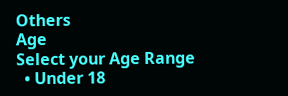Others
Age
Select your Age Range
  • Under 18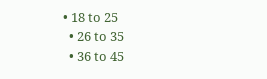• 18 to 25
  • 26 to 35
  • 36 to 45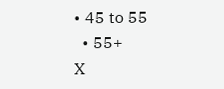• 45 to 55
  • 55+
X